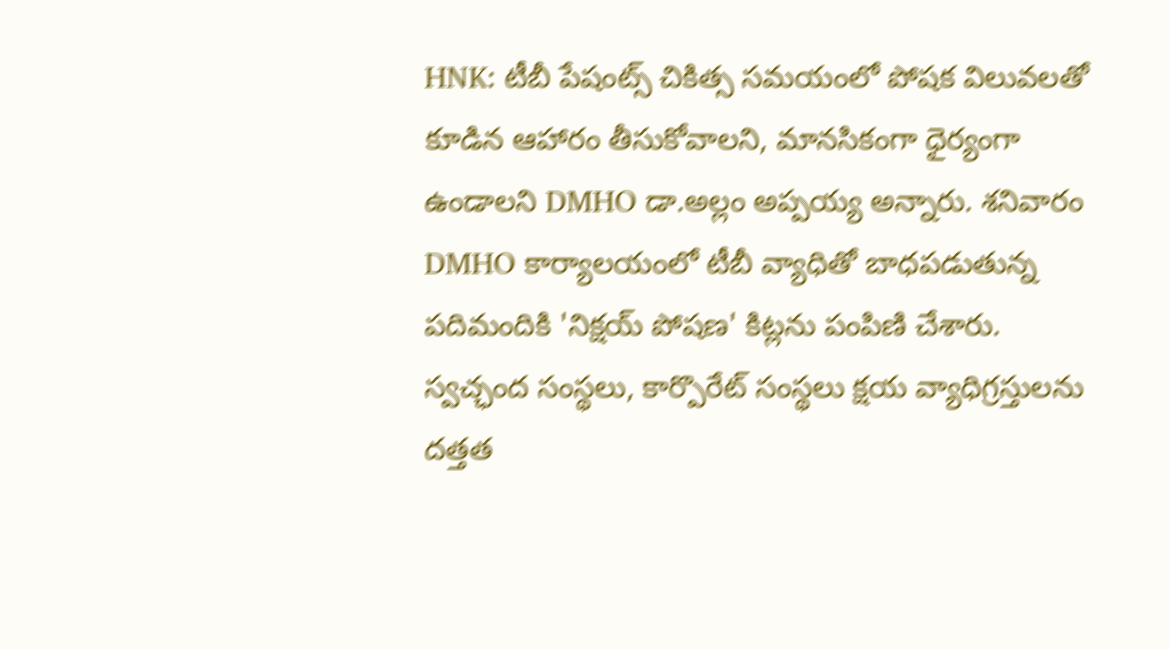HNK: టీబీ పేషంట్స్ చికిత్స సమయంలో పోషక విలువలతో కూడిన ఆహారం తీసుకోవాలని, మానసికంగా ధైర్యంగా ఉండాలని DMHO డా.అల్లం అప్పయ్య అన్నారు. శనివారం DMHO కార్యాలయంలో టీబీ వ్యాధితో బాధపడుతున్న పదిమందికి 'నిక్షయ్ పోషణ' కిట్లను పంపిణి చేశారు. స్వచ్ఛంద సంస్థలు, కార్పొరేట్ సంస్థలు క్షయ వ్యాధిగ్రస్తులను దత్తత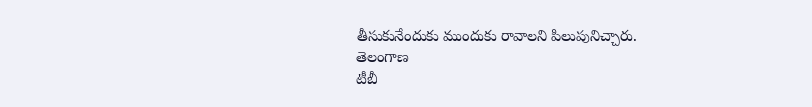తీసుకునేందుకు ముందుకు రావాలని పిలుపునిచ్చారు.
తెలంగాణ
టీబీ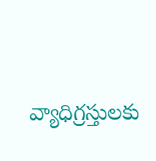వ్యాధిగ్రస్తులకు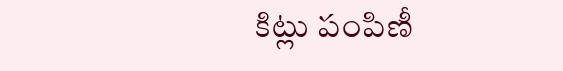కిట్లు పంపిణీ